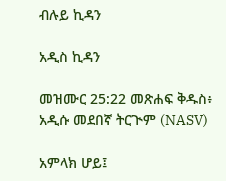ብሉይ ኪዳን

አዲስ ኪዳን

መዝሙር 25:22 መጽሐፍ ቅዱስ፥ አዲሱ መደበኛ ትርጒም (NASV)

አምላክ ሆይ፤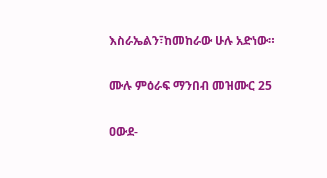እስራኤልን፣ከመከራው ሁሉ አድነው።

ሙሉ ምዕራፍ ማንበብ መዝሙር 25

ዐውደ-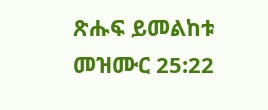ጽሑፍ ይመልከቱ መዝሙር 25:22